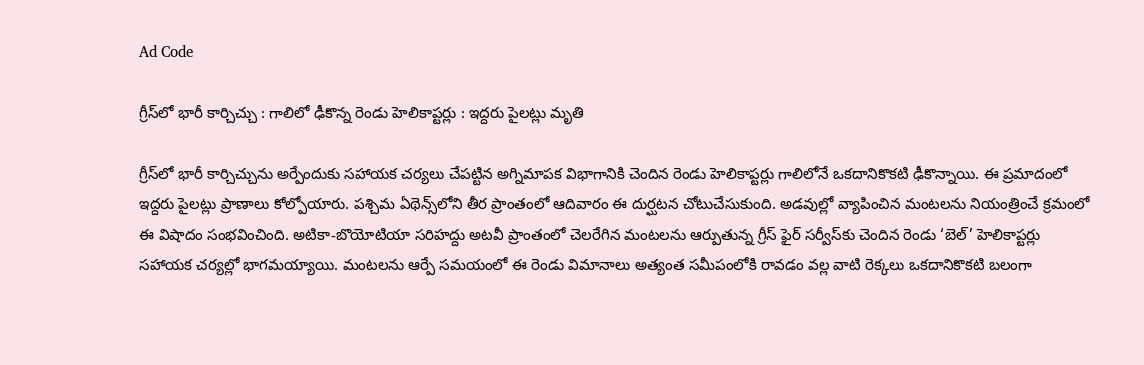Ad Code

గ్రీస్‌లో భారీ కార్చిచ్చు : గాలిలో ఢీకొన్న రెండు హెలికాప్టర్లు : ఇద్దరు పైలట్లు మృతి

గ్రీస్‌లో భారీ కార్చిచ్చును అర్పేందుకు సహాయక చర్యలు చేపట్టిన అగ్నిమాపక విభాగానికి చెందిన రెండు హెలికాప్టర్లు గాలిలోనే ఒకదానికొకటి ఢీకొన్నాయి. ఈ ప్రమాదంలో ఇద్దరు పైలట్లు ప్రాణాలు కోల్పోయారు. పశ్చిమ ఏథెన్స్‌లోని తీర ప్రాంతంలో ఆదివారం ఈ దుర్ఘటన చోటుచేసుకుంది. అడవుల్లో వ్యాపించిన మంటలను నియంత్రించే క్రమంలో ఈ విషాదం సంభవించింది. అటికా-బొయోటియా సరిహద్దు అటవీ ప్రాంతంలో చెలరేగిన మంటలను ఆర్పుతున్న గ్రీస్ ఫైర్ సర్వీస్‌కు చెందిన రెండు ‘బెల్’ హెలికాప్టర్లు సహాయక చర్యల్లో భాగమయ్యాయి. మంటలను ఆర్పే సమయంలో ఈ రెండు విమానాలు అత్యంత సమీపంలోకి రావడం వల్ల వాటి రెక్కలు ఒకదానికొకటి బలంగా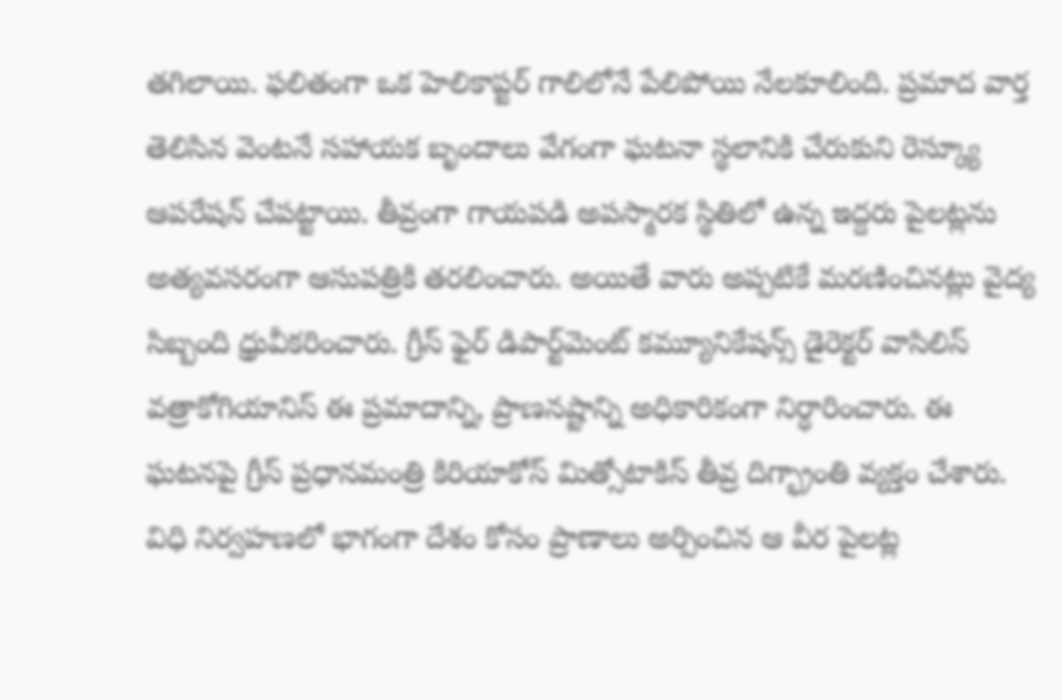తగిలాయి. ఫలితంగా ఒక హెలికాప్టర్ గాలిలోనే పేలిపోయి నేలకూలింది. ప్రమాద వార్త తెలిసిన వెంటనే సహాయక బృందాలు వేగంగా ఘటనా స్థలానికి చేరుకుని రెస్క్యూ ఆపరేషన్ చేపట్టాయి. తీవ్రంగా గాయపడి అపస్మారక స్థితిలో ఉన్న ఇద్దరు పైలట్లను అత్యవసరంగా ఆసుపత్రికి తరలించారు. అయితే వారు అప్పటికే మరణించినట్లు వైద్య సిబ్బంది ధ్రువీకరించారు. గ్రీస్ ఫైర్ డిపార్ట్‌మెంట్ కమ్యూనికేషన్స్ డైరెక్టర్ వాసిలిస్ వత్రాకోగియానిస్ ఈ ప్రమాదాన్ని, ప్రాణనష్టాన్ని అధికారికంగా నిర్ధారించారు. ఈ ఘటనపై గ్రీస్ ప్రధానమంత్రి కిరియాకోస్ మిత్సోటాకిస్ తీవ్ర దిగ్భ్రాంతి వ్యక్తం చేశారు. విధి నిర్వహణలో భాగంగా దేశం కోసం ప్రాణాలు అర్పించిన ఆ వీర పైలట్ల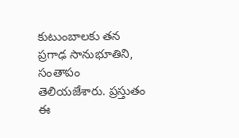కుటుంబాలకు తన ప్రగాఢ సానుభూతిని, సంతాపం తెలియజేశారు. ప్రస్తుతం ఈ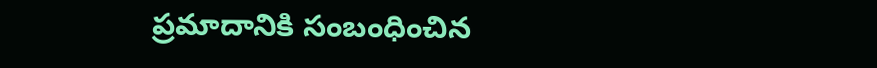ప్రమాదానికి సంబంధించిన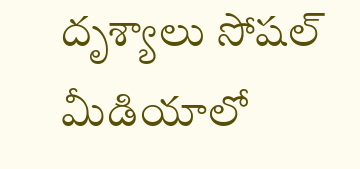దృశ్యాలు సోషల్ మీడియాలో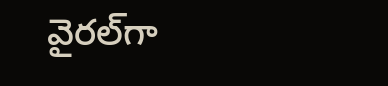వైరల్‌గా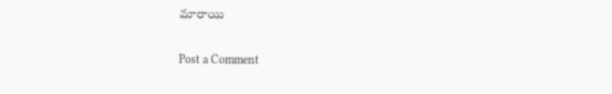మారాయి

Post a Comment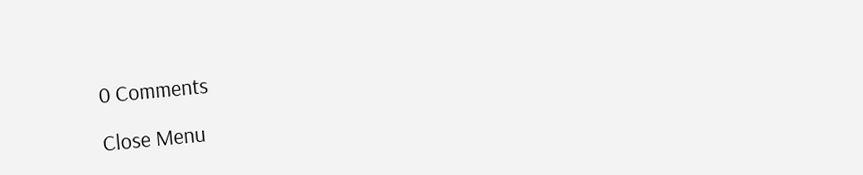0 Comments

Close Menu